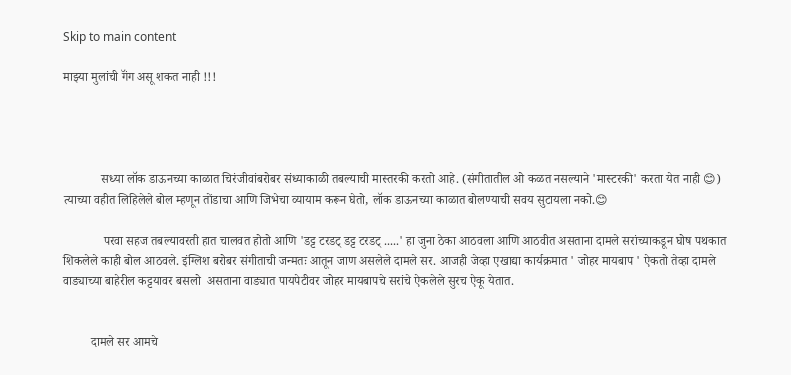Skip to main content

माझ्या मुलांची गॅंग असू शकत नाही !!!




            सध्या लॉक डाऊनच्या काळात चिरंजीवांबरोबर संध्याकाळी तबल्याची मास्तरकी करतो आहे. (संगीतातील ओ कळत नसल्याने 'मास्टरकी' करता येत नाही 😊) त्याच्या वहीत लिहिलेले बोल म्हणून तोंडाचा आणि जिभेचा व्यायाम करून घेतो, लॉक डाऊनच्या काळात बोलण्याची सवय सुटायला नको.😊

             परवा सहज तबल्यावरती हात चालवत होतो आणि 'डट्ट टरडट् डट्ट टरडट् .....' हा जुना ठेका आठवला आणि आठवीत असताना दामले सरांच्याकडून घोष पथकात शिकलेले काही बोल आठवले. इंग्लिश बरोबर संगीताची जन्मतः आतून जाण असलेले दामले सर. आजही जेव्हा एखाद्या कार्यक्रमात ' जोहर मायबाप ' ऐकतो तेव्हा दामले वाड्याच्या बाहेरील कट्टयावर बसलो  असताना वाड्यात पायपेटीवर जोहर मायबापचे सरांचे ऐकलेले सुरच ऐकू येतात.


         दामले सर आमचे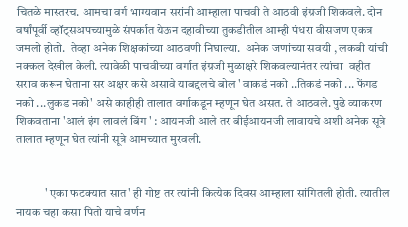चितळे मास्तरच. आमचा वर्ग भाग्यवान सरांनी आम्हाला पाचवी ते आठवी इंग्रजी शिकवले. दोन वर्षांपूर्वी व्हॉट्सअपच्यामुळे संपर्कात येऊन दहावीच्या तुकडीतील आम्ही पंधरा वीसजण एकत्र जमलो होतो.  तेव्हा अनेक शिक्षकांच्या आठवणी निघाल्या.  अनेक जणांच्या सवयी , लकबी यांची नक्कल देखील केली. त्यावेळी पाचवीच्या वर्गात इंग्रजी मुळाक्षरे शिकवल्यानंतर त्यांचा  वहीत सराव करून घेताना सर अक्षर कसे असावे याबद्दलचे बोल ' वाकडं नको ..तिकडं नको ... फेंगड नको ...लुकड नको' असे काहीही तालात वर्गाकडून म्हणून घेत असत. ते आठवले. पुढे व्याकरण शिकवताना 'आलं इंग लावलं बिंग ' : आयनजी आले तर बीईआयनजी लावायचे अशी अनेक सूत्रे तालात म्हणून घेत त्यांनी सूत्रे आमच्यात मुरवली.


            ' एका फटक्यात सात' ही गोष्ट तर त्यांनी कित्येक दिवस आम्हाला सांगितली होती. त्यातील नायक चहा कसा पितो याचे वर्णन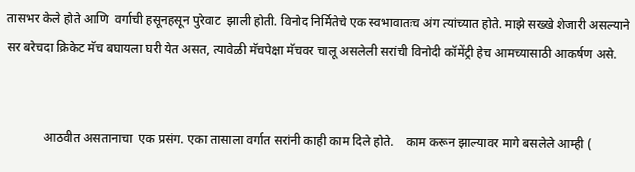तासभर केले होते आणि  वर्गाची हसूनहसून पुरेवाट  झाली होती. विनोद निर्मितेचे एक स्वभावातःच अंग त्यांच्यात होते. माझे सख्खे शेजारी असल्याने सर बरेचदा क्रिकेट मॅच बघायला घरी येत असत, त्यावेळी मॅचपेक्षा मॅचवर चालू असलेली सरांची विनोदी कॉमेंट्री हेच आमच्यासाठी आकर्षण असे.


            आठवीत असतानाचा  एक प्रसंग. एका तासाला वर्गात सरांनी काही काम दिले होते.    काम करून झाल्यावर मागे बसलेले आम्ही (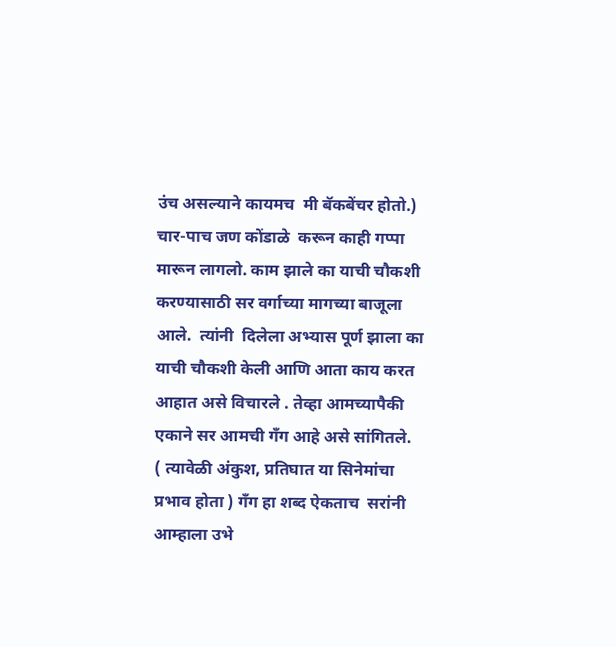उंच असल्याने कायमच  मी बॅकबेंचर होतो.) चार-पाच जण कोंडाळे  करून काही गप्पा मारून लागलो. काम झाले का याची चौकशी करण्यासाठी सर वर्गाच्या मागच्या बाजूला आले.  त्यांनी  दिलेला अभ्यास पूर्ण झाला का याची चौकशी केली आणि आता काय करत आहात असे विचारले . तेव्हा आमच्यापैकी एकाने सर आमची गॅंग आहे असे सांगितले.
( त्यावेळी अंकुश, प्रतिघात या सिनेमांचा प्रभाव होता ) गॅंग हा शब्द ऐकताच  सरांनी आम्हाला उभे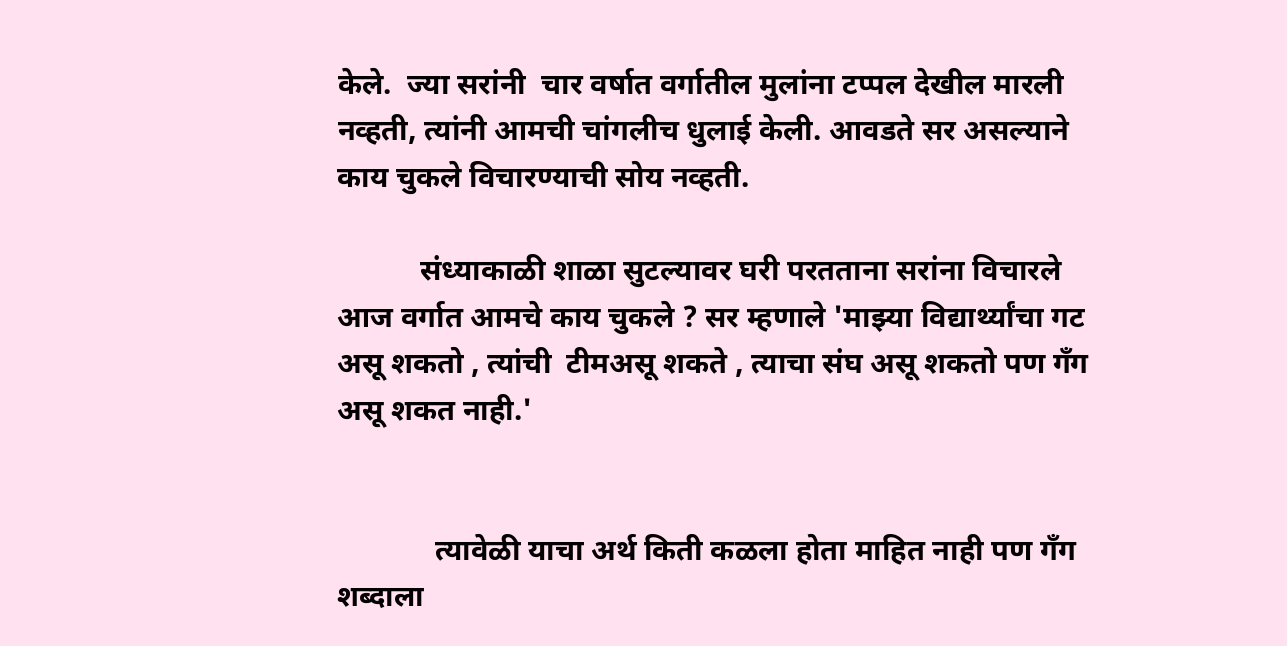केले.  ज्या सरांनी  चार वर्षात वर्गातील मुलांना टप्पल देखील मारली नव्हती, त्यांनी आमची चांगलीच धुलाई केली. आवडते सर असल्याने काय चुकले विचारण्याची सोय नव्हती.

           संध्याकाळी शाळा सुटल्यावर घरी परतताना सरांना विचारले आज वर्गात आमचे काय चुकले ? सर म्हणाले 'माझ्या विद्यार्थ्यांचा गट असू शकतो , त्यांची  टीमअसू शकते , त्याचा संघ असू शकतो पण गॅंग असू शकत नाही.'


             त्यावेळी याचा अर्थ किती कळला होता माहित नाही पण गॅंग शब्दाला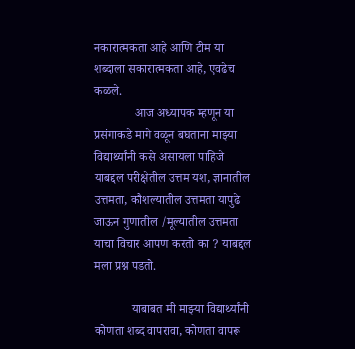नकारात्मकता आहे आणि टीम या शब्दाला सकारात्मकता आहे, एवढेच कळले.
             आज अध्यापक म्हणून या प्रसंगाकडे मागे वळून बघताना माझ्या विद्यार्थ्यांनी कसे असायला पाहिजे याबद्दल परीक्षेतील उत्तम यश, ज्ञानातील उत्तमता, कौशल्यातील उत्तमता यापुढे जाऊन गुणातील /मूल्यातील उत्तमता याचा विचार आपण करतो का ? याबद्दल मला प्रश्न पडतो.

            याबाबत मी माझ्या विद्यार्थ्यांनी कोणता शब्द वापरावा, कोणता वापरू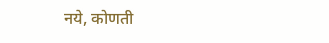नये, कोणती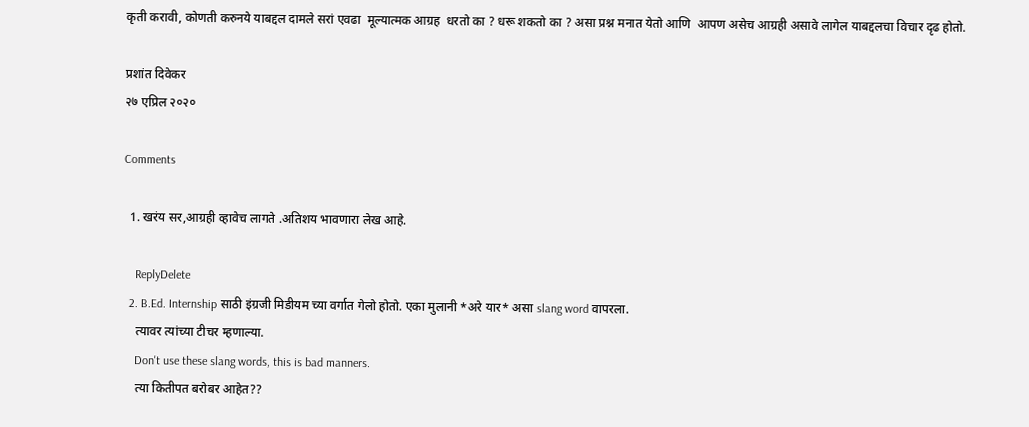कृती करावी, कोणती करुनये याबद्दल दामले सरां एवढा  मूल्यात्मक आग्रह  धरतो का ? धरू शकतो का ? असा प्रश्न मनात येतो आणि  आपण असेच आग्रही असावे लागेल याबद्दलचा विचार दृढ होतो.

प्रशांत दिवेकर
२७ एप्रिल २०२०

Comments

  1. खरंय सर,आग्रही व्हावेच लागते .अतिशय भावणारा लेख आहे.

    ReplyDelete
  2. B.Ed. Internship साठी इंग्रजी मिडीयम च्या वर्गात गेलो होतो. एका मुलानी *अरे यार* असा slang word वापरला.
    त्यावर त्यांच्या टीचर म्हणाल्या.
    Don't use these slang words, this is bad manners.
    त्या कितीपत बरोबर आहेत??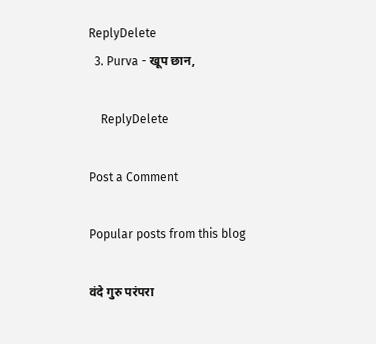ReplyDelete
  3. Purva - खूप छान,

    ReplyDelete

Post a Comment

Popular posts from this blog

वंदे गुरु परंपरा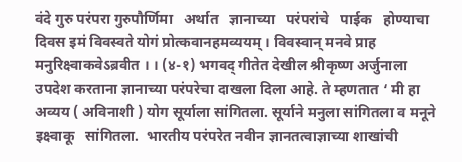वंदे गुरु परंपरा गुरुपौर्णिमा   अर्थात   ज्ञानाच्या   परंपरांचे   पाईक   होण्याचा   दिवस इमं विवस्वते योगं प्रोत्कवानहमव्ययम् । विवस्वान् मनवे प्राह मनुरिक्ष्वाकवेऽब्रवीत । । (४-१) भगवद् गीतेत देखील श्रीकृष्ण अर्जुनाला उपदेश करताना ज्ञानाच्या परंपरेचा दाखला दिला आहे. ते म्हणतात ‘ मी हा अव्यय ( अविनाशी ) योग सूर्याला सांगितला. सूर्याने मनुला सांगितला व मनूने  इक्ष्वाकू   सांगितला.  भारतीय परंपरेत नवीन ज्ञानतत्वाज्ञाच्या शाखांची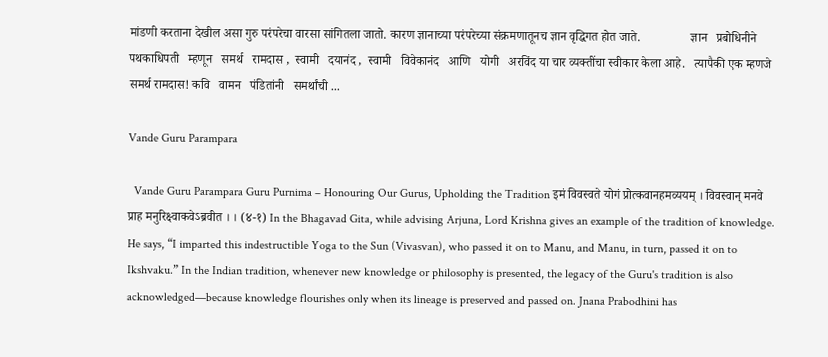मांडणी करताना देखील असा गुरु परंपरेचा वारसा सांगितला जातो. कारण ज्ञानाच्या परंपरेच्या संक्रमणातूनच ज्ञान वृद्धिगत होत जाते.                ज्ञान   प्रबोधिनीने   पथकाधिपती   म्हणून   समर्थ   रामदास ,  स्वामी   दयानंद ,  स्वामी   विवेकानंद   आणि   योगी   अरविंद या चार व्यक्तींचा स्वीकार केला आहे.   त्यापैकी एक म्हणजे समर्थ रामदास! कवि   वामन   पंडितांनी   समर्थांची ...

Vande Guru Parampara

  Vande Guru Parampara Guru Purnima – Honouring Our Gurus, Upholding the Tradition इमं विवस्वते योगं प्रोत्कवानहमव्ययम् । विवस्वान् मनवे प्राह मनुरिक्ष्वाकवेऽब्रवीत । । (४-१) In the Bhagavad Gita, while advising Arjuna, Lord Krishna gives an example of the tradition of knowledge. He says, “I imparted this indestructible Yoga to the Sun (Vivasvan), who passed it on to Manu, and Manu, in turn, passed it on to Ikshvaku.” In the Indian tradition, whenever new knowledge or philosophy is presented, the legacy of the Guru's tradition is also acknowledged—because knowledge flourishes only when its lineage is preserved and passed on. Jnana Prabodhini has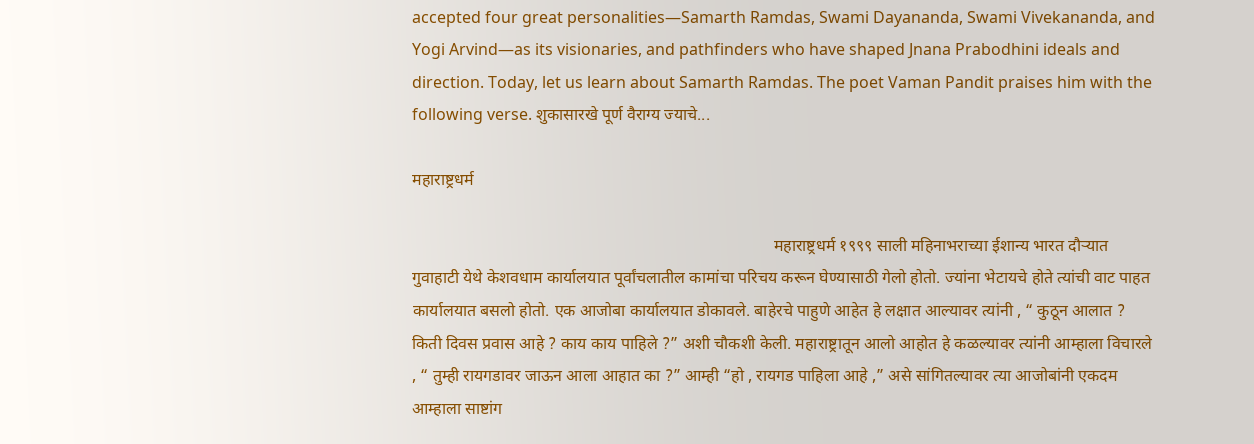accepted four great personalities—Samarth Ramdas, Swami Dayananda, Swami Vivekananda, and Yogi Arvind—as its visionaries, and pathfinders who have shaped Jnana Prabodhini ideals and direction. Today, let us learn about Samarth Ramdas. The poet Vaman Pandit praises him with the following verse. शुकासारखे पूर्ण वैराग्य ज्याचे...

महाराष्ट्रधर्म

                                                                                       महाराष्ट्रधर्म १९९९ साली महिनाभराच्या ईशान्य भारत दौऱ्यात गुवाहाटी येथे केशवधाम कार्यालयात पूर्वांचलातील कामांचा परिचय करून घेण्यासाठी गेलो होतो. ज्यांना भेटायचे होते त्यांची वाट पाहत कार्यालयात बसलो होतो. एक आजोबा कार्यालयात डोकावले. बाहेरचे पाहुणे आहेत हे लक्षात आल्यावर त्यांनी , “ कुठून आलात ? किती दिवस प्रवास आहे ? काय काय पाहिले ?” अशी चौकशी केली. महाराष्ट्रातून आलो आहोत हे कळल्यावर त्यांनी आम्हाला विचारले , “ तुम्ही रायगडावर जाऊन आला आहात का ?” आम्ही “हो , रायगड पाहिला आहे ,” असे सांगितल्यावर त्या आजोबांनी एकदम आम्हाला साष्टांग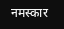नमस्कार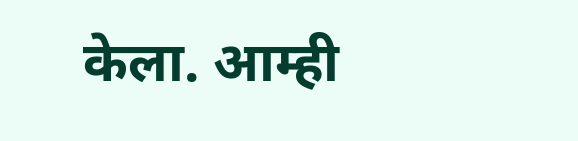केला. आम्ही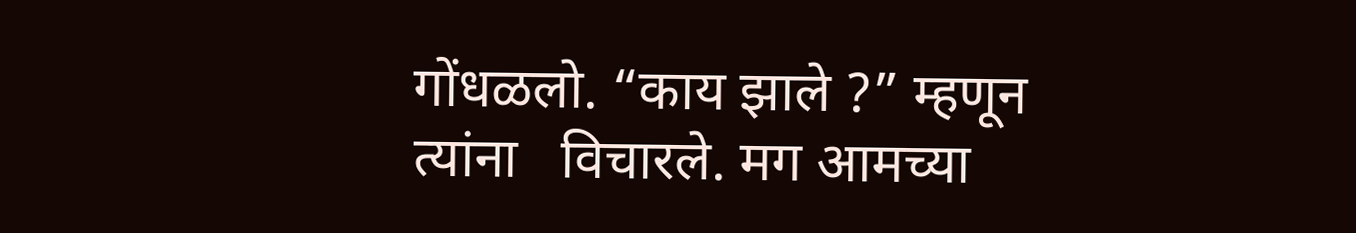गोंधळलो. “काय झाले ?” म्हणून त्यांना   विचारले. मग आमच्या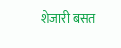शेजारी बसत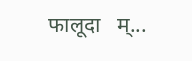फालूदा   म्...